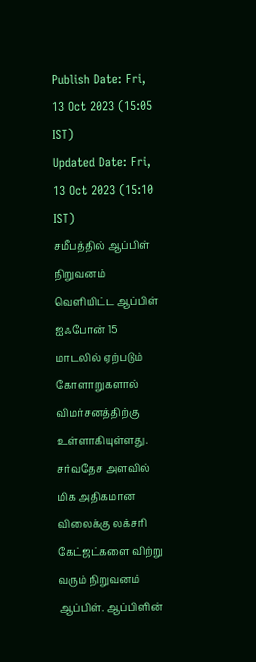Publish Date: Fri, 13 Oct 2023 (15:05 IST)
Updated Date: Fri, 13 Oct 2023 (15:10 IST)
சமீபத்தில் ஆப்பிள் நிறுவனம் வெளியிட்ட ஆப்பிள் ஐஃபோன் 15 மாடலில் ஏற்படும் கோளாறுகளால் விமர்சனத்திற்கு உள்ளாகியுள்ளது.
சர்வதேச அளவில் மிக அதிகமான விலைக்கு லக்சரி கேட்ஜட்களை விற்று வரும் நிறுவனம் ஆப்பிள். ஆப்பிளின்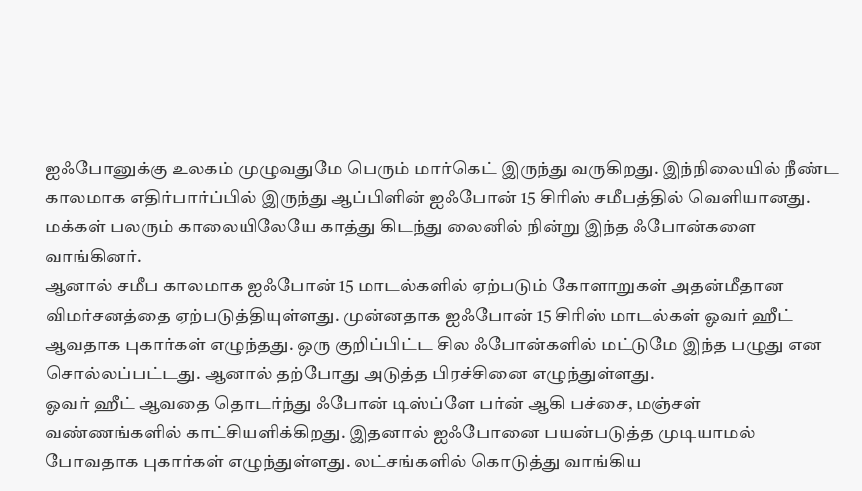ஐஃபோனுக்கு உலகம் முழுவதுமே பெரும் மார்கெட் இருந்து வருகிறது. இந்நிலையில் நீண்ட காலமாக எதிர்பார்ப்பில் இருந்து ஆப்பிளின் ஐஃபோன் 15 சிரிஸ் சமீபத்தில் வெளியானது. மக்கள் பலரும் காலையிலேயே காத்து கிடந்து லைனில் நின்று இந்த ஃபோன்களை வாங்கினர்.
ஆனால் சமீப காலமாக ஐஃபோன் 15 மாடல்களில் ஏற்படும் கோளாறுகள் அதன்மீதான விமர்சனத்தை ஏற்படுத்தியுள்ளது. முன்னதாக ஐஃபோன் 15 சிரிஸ் மாடல்கள் ஓவர் ஹீட் ஆவதாக புகார்கள் எழுந்தது. ஒரு குறிப்பிட்ட சில ஃபோன்களில் மட்டுமே இந்த பழுது என சொல்லப்பட்டது. ஆனால் தற்போது அடுத்த பிரச்சினை எழுந்துள்ளது.
ஓவர் ஹீட் ஆவதை தொடர்ந்து ஃபோன் டிஸ்ப்ளே பர்ன் ஆகி பச்சை, மஞ்சள் வண்ணங்களில் காட்சியளிக்கிறது. இதனால் ஐஃபோனை பயன்படுத்த முடியாமல் போவதாக புகார்கள் எழுந்துள்ளது. லட்சங்களில் கொடுத்து வாங்கிய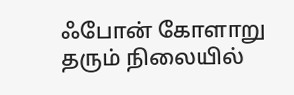ஃபோன் கோளாறு தரும் நிலையில்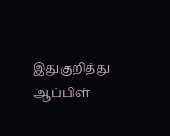இதுகுறித்து ஆப்பிள்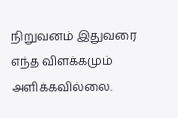நிறுவனம் இதுவரை எந்த விளக்கமும் அளிக்கவில்லை.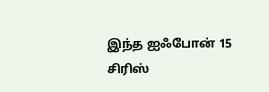இந்த ஐஃபோன் 15 சிரிஸ்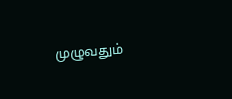முழுவதும்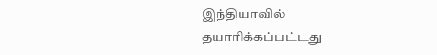இந்தியாவில் தயாரிக்கப்பட்டது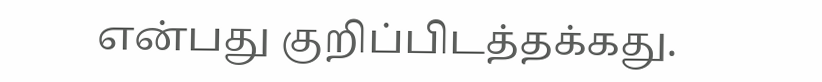என்பது குறிப்பிடத்தக்கது.